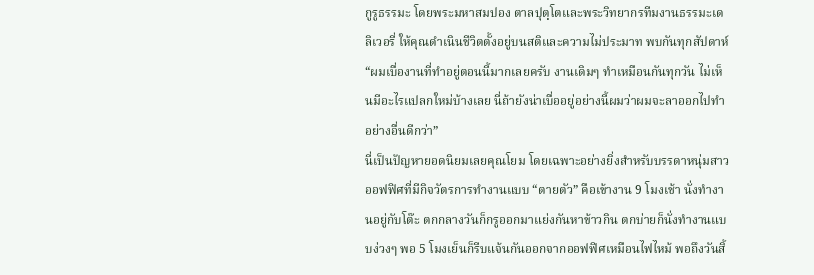กูรูธรรมะ โดยพระมหาสมปอง ตาลปุตฺโตและพระวิทยากรทีมงานธรรมะเดลิเวอรี่ ให้คุณดำเนินชีวิตตั้งอยู่บนสติและความไม่ประมาท พบกันทุกสัปดาห์
“ผมเบื่องานที่ทำอยู่ตอนนี้มากเลยครับ งานเดิมๆ ทำเหมือนกันทุกวัน ไม่เห็นมีอะไรแปลกใหม่บ้างเลย นี่ถ้ายังน่าเบื่ออยู่อย่างนี้ผมว่าผมจะลาออกไปทำอย่างอื่นดีกว่า”
นี่เป็นปัญหายอดนิยมเลยคุณโยม โดยเฉพาะอย่างยิ่งสำหรับบรรดาหนุ่มสาวออฟฟิศที่มีกิจวัตรการทำงานแบบ “ตายตัว” คือเข้างาน 9 โมงเช้า นั่งทำงานอยู่กับโต๊ะ ตกกลางวันก็กรูออกมาแย่งกันหาข้าวกิน ตกบ่ายก็นั่งทำงานแบบง่วงๆ พอ 5 โมงเย็นก็รีบแจ้นกันออกจากออฟฟิศเหมือนไฟไหม้ พอถึงวันสิ้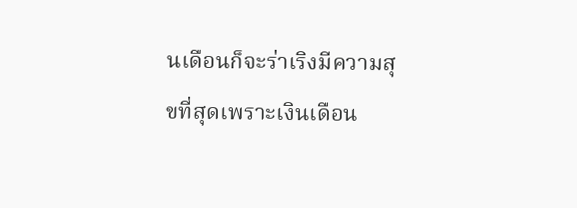นเดือนก็จะร่าเริงมีความสุขที่สุดเพราะเงินเดือน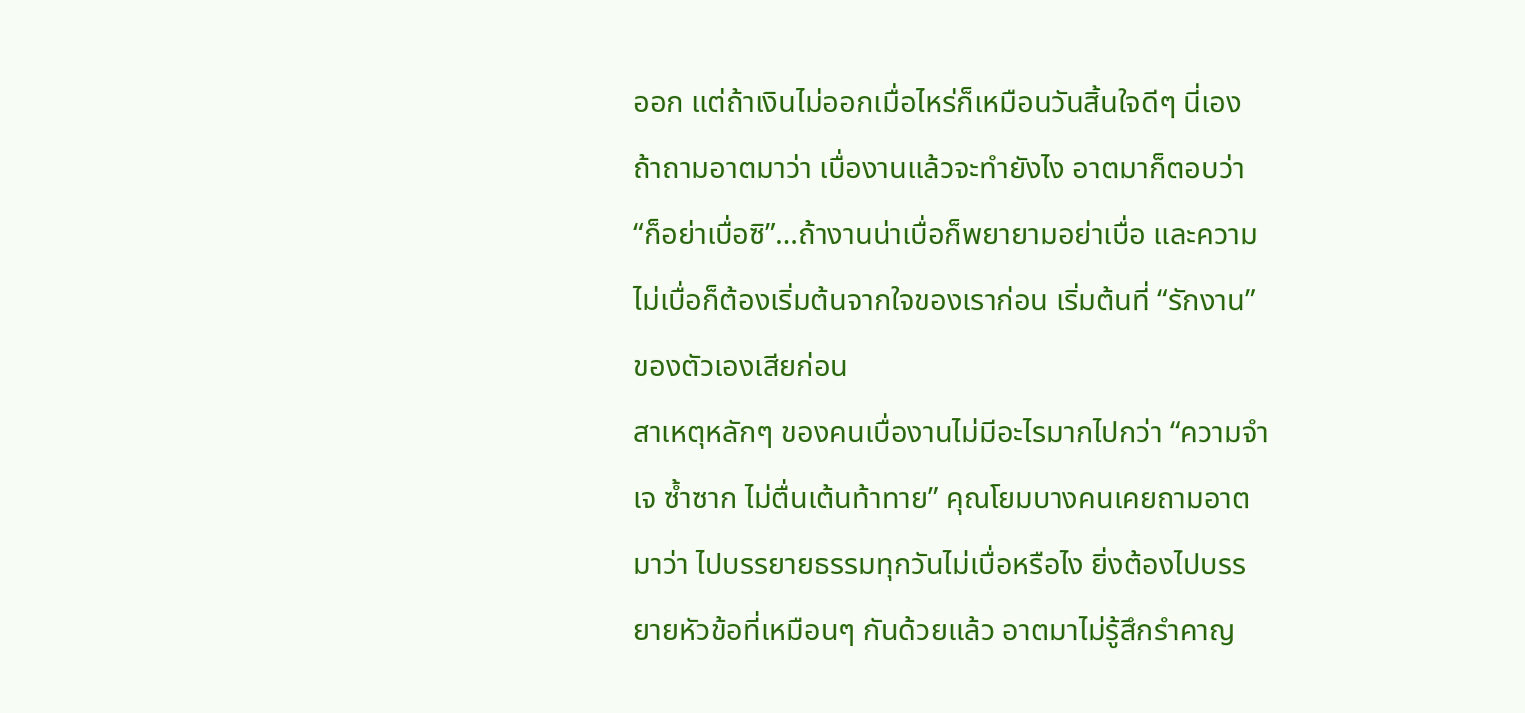ออก แต่ถ้าเงินไม่ออกเมื่อไหร่ก็เหมือนวันสิ้นใจดีๆ นี่เอง
ถ้าถามอาตมาว่า เบื่องานแล้วจะทำยังไง อาตมาก็ตอบว่า
“ก็อย่าเบื่อซิ”…ถ้างานน่าเบื่อก็พยายามอย่าเบื่อ และความไม่เบื่อก็ต้องเริ่มต้นจากใจของเราก่อน เริ่มต้นที่ “รักงาน” ของตัวเองเสียก่อน
สาเหตุหลักๆ ของคนเบื่องานไม่มีอะไรมากไปกว่า “ความจำเจ ซ้ำซาก ไม่ตื่นเต้นท้าทาย” คุณโยมบางคนเคยถามอาตมาว่า ไปบรรยายธรรมทุกวันไม่เบื่อหรือไง ยิ่งต้องไปบรรยายหัวข้อที่เหมือนๆ กันด้วยแล้ว อาตมาไม่รู้สึกรำคาญ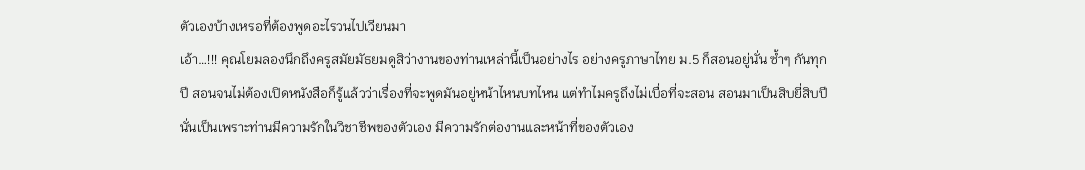ตัวเองบ้างเหรอที่ต้องพูดอะไรวนไปเวียนมา
เอ้า…!!! คุณโยมลองนึกถึงครูสมัยมัธยมดูสิว่างานของท่านเหล่านี้เป็นอย่างไร อย่างครูภาษาไทย ม.5 ก็สอนอยู่นั่น ซ้ำๆ กันทุกปี สอนจนไม่ต้องเปิดหนังสือก็รู้แล้วว่าเรื่องที่จะพูดมันอยู่หน้าไหนบทไหน แต่ทำไมครูถึงไม่เบื่อที่จะสอน สอนมาเป็นสิบยี่สิบปี นั่นเป็นเพราะท่านมีความรักในวิชาชีพของตัวเอง มีความรักต่องานและหน้าที่ของตัวเอง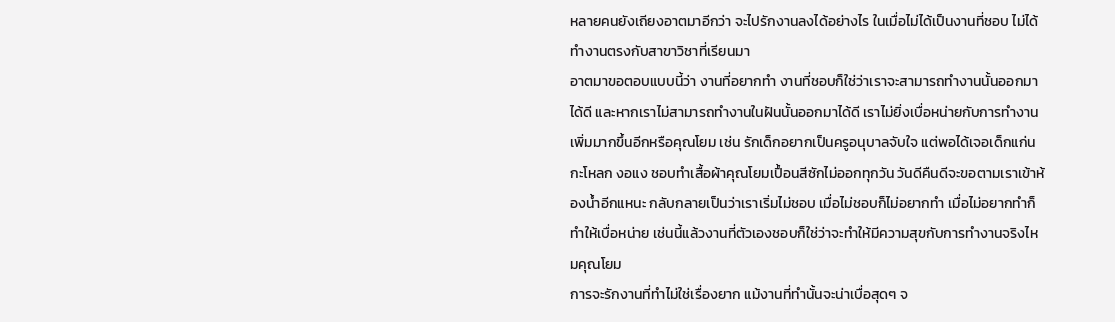หลายคนยังเถียงอาตมาอีกว่า จะไปรักงานลงได้อย่างไร ในเมื่อไม่ได้เป็นงานที่ชอบ ไม่ได้ทำงานตรงกับสาขาวิชาที่เรียนมา
อาตมาขอตอบแบบนี้ว่า งานที่อยากทำ งานที่ชอบก็ใช่ว่าเราจะสามารถทำงานนั้นออกมาได้ดี และหากเราไม่สามารถทำงานในฝันนั้นออกมาได้ดี เราไม่ยิ่งเบื่อหน่ายกับการทำงานเพิ่มมากขึ้นอีกหรือคุณโยม เช่น รักเด็กอยากเป็นครูอนุบาลจับใจ แต่พอได้เจอเด็กแก่นกะโหลก งอแง ชอบทำเสื้อผ้าคุณโยมเปื้อนสีซักไม่ออกทุกวัน วันดีคืนดีจะขอตามเราเข้าห้องน้ำอีกแหนะ กลับกลายเป็นว่าเราเริ่มไม่ชอบ เมื่อไม่ชอบก็ไม่อยากทำ เมื่อไม่อยากทำก็ทำให้เบื่อหน่าย เช่นนี้แล้วงานที่ตัวเองชอบก็ใช่ว่าจะทำให้มีความสุขกับการทำงานจริงไหมคุณโยม
การจะรักงานที่ทำไม่ใช่เรื่องยาก แม้งานที่ทำนั้นจะน่าเบื่อสุดๆ จ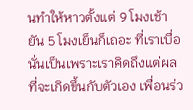นทำให้หาวตั้งแต่ 9 โมงเช้ายัน 5 โมงเย็นก็เถอะ ที่เราเบื่อนั่นเป็นเพราะเราคิดถึงแต่ผลที่จะเกิดขึ้นกับตัวเอง เพื่อนร่ว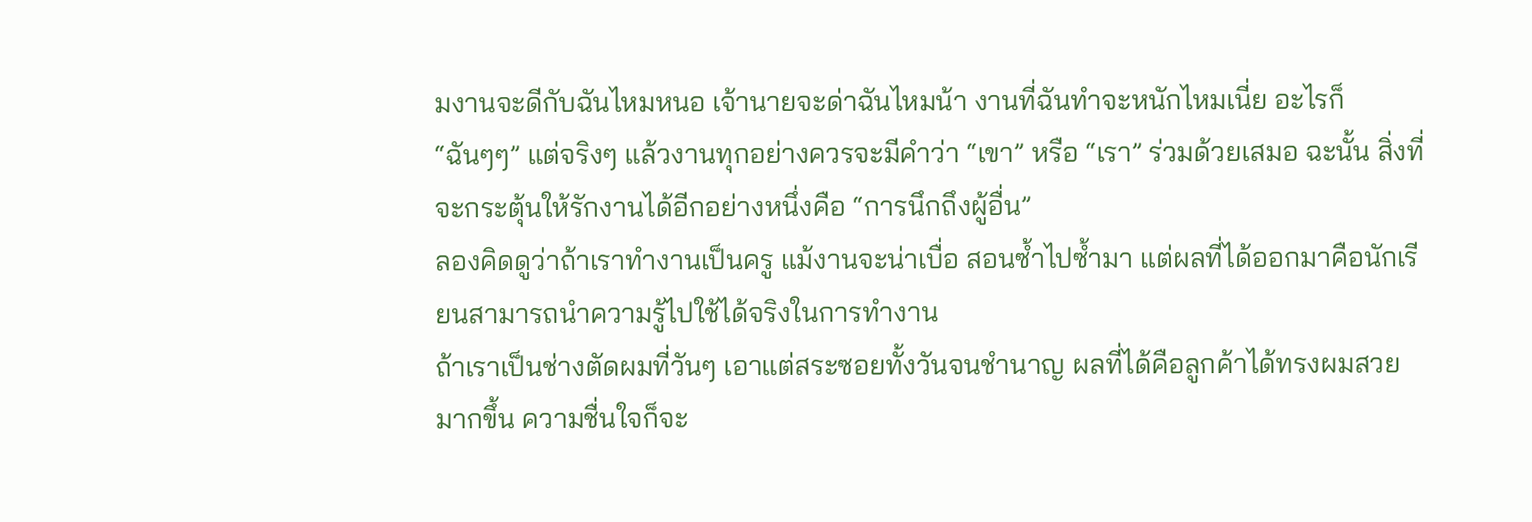มงานจะดีกับฉันไหมหนอ เจ้านายจะด่าฉันไหมน้า งานที่ฉันทำจะหนักไหมเนี่ย อะไรก็ “ฉันๆๆ” แต่จริงๆ แล้วงานทุกอย่างควรจะมีคำว่า “เขา” หรือ “เรา” ร่วมด้วยเสมอ ฉะนั้น สิ่งที่จะกระตุ้นให้รักงานได้อีกอย่างหนึ่งคือ “การนึกถึงผู้อื่น”
ลองคิดดูว่าถ้าเราทำงานเป็นครู แม้งานจะน่าเบื่อ สอนซ้ำไปซ้ำมา แต่ผลที่ได้ออกมาคือนักเรียนสามารถนำความรู้ไปใช้ได้จริงในการทำงาน
ถ้าเราเป็นช่างตัดผมที่วันๆ เอาแต่สระซอยทั้งวันจนชำนาญ ผลที่ได้คือลูกค้าได้ทรงผมสวยมากขึ้น ความชื่นใจก็จะ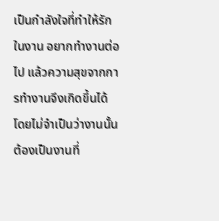เป็นกำลังใจที่ทำให้รักในงาน อยากทำงานต่อไป แล้วความสุขจากการทำงานจึงเกิดขึ้นได้ โดยไม่จำเป็นว่างานนั้นต้องเป็นงานที่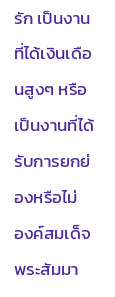รัก เป็นงานที่ได้เงินเดือนสูงๆ หรือเป็นงานที่ได้รับการยกย่องหรือไม่
องค์สมเด็จพระสัมมา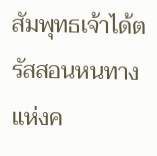สัมพุทธเจ้าได้ตรัสสอนหนทางแห่งค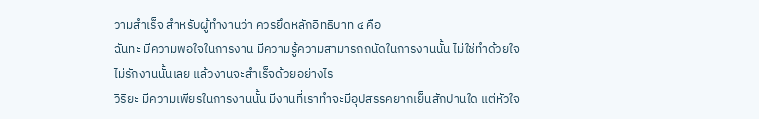วามสำเร็จ สำหรับผู้ทำงานว่า ควรยึดหลักอิทธิบาท ๔ คือ
ฉันทะ มีความพอใจในการงาน มีความรู้ความสามารถถนัดในการงานนั้น ไม่ใช่ทำด้วยใจไม่รักงานนั้นเลย แล้วงานจะสำเร็จด้วยอย่างไร
วิริยะ มีความเพียรในการงานนั้น มีงานที่เราทำจะมีอุปสรรคยากเย็นสักปานใด แต่หัวใจ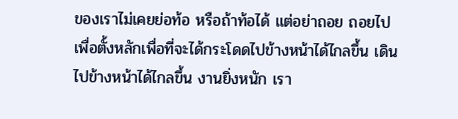ของเราไม่เคยย่อท้อ หรือถ้าท้อได้ แต่อย่าถอย ถอยไปเพื่อตั้งหลักเพื่อที่จะได้กระโดดไปข้างหน้าได้ไกลขึ้น เดินไปข้างหน้าได้ไกลขึ้น งานยิ่งหนัก เรา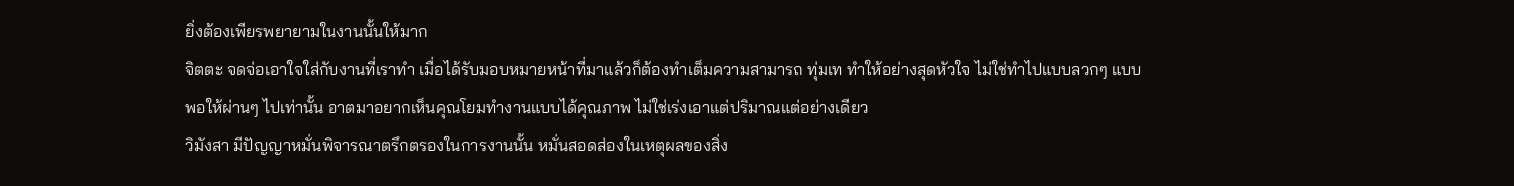ยิ่งต้องเพียรพยายามในงานนั้นให้มาก
จิตตะ จดจ่อเอาใจใส่กับงานที่เราทำ เมื่อได้รับมอบหมายหน้าที่มาแล้วก็ต้องทำเต็มความสามารถ ทุ่มเท ทำให้อย่างสุดหัวใจ ไม่ใช่ทำไปแบบลวกๆ แบบพอให้ผ่านๆ ไปเท่านั้น อาตมาอยากเห็นคุณโยมทำงานแบบได้คุณภาพ ไม่ใช่เร่งเอาแต่ปริมาณแต่อย่างเดียว
วิมังสา มีปัญญาหมั่นพิจารณาตรึกตรองในการงานนั้น หมั่นสอดส่องในเหตุผลของสิ่ง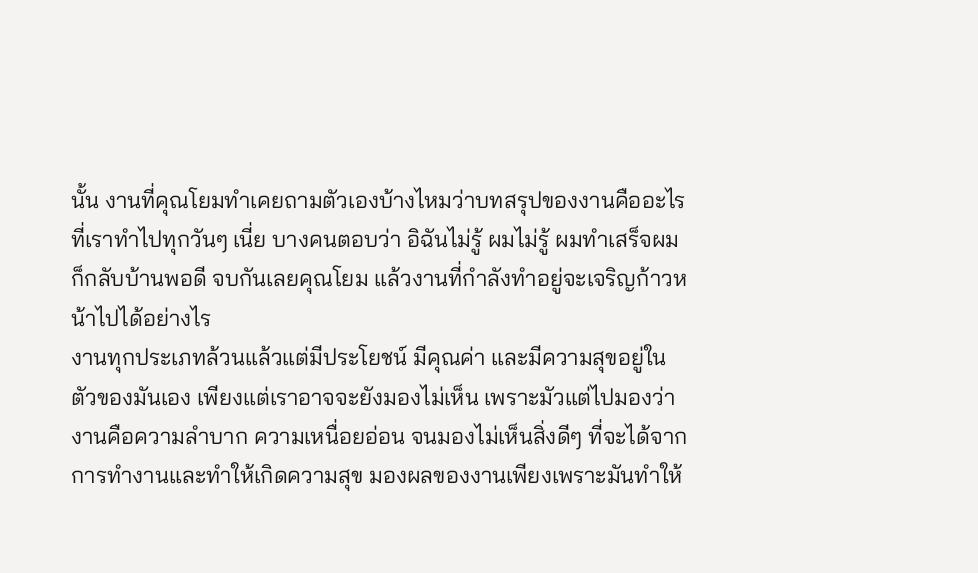นั้น งานที่คุณโยมทำเคยถามตัวเองบ้างไหมว่าบทสรุปของงานคืออะไร ที่เราทำไปทุกวันๆ เนี่ย บางคนตอบว่า อิฉันไม่รู้ ผมไม่รู้ ผมทำเสร็จผมก็กลับบ้านพอดี จบกันเลยคุณโยม แล้วงานที่กำลังทำอยู่จะเจริญก้าวหน้าไปได้อย่างไร
งานทุกประเภทล้วนแล้วแต่มีประโยชน์ มีคุณค่า และมีความสุขอยู่ในตัวของมันเอง เพียงแต่เราอาจจะยังมองไม่เห็น เพราะมัวแต่ไปมองว่างานคือความลำบาก ความเหนื่อยอ่อน จนมองไม่เห็นสิ่งดีๆ ที่จะได้จากการทำงานและทำให้เกิดความสุข มองผลของงานเพียงเพราะมันทำให้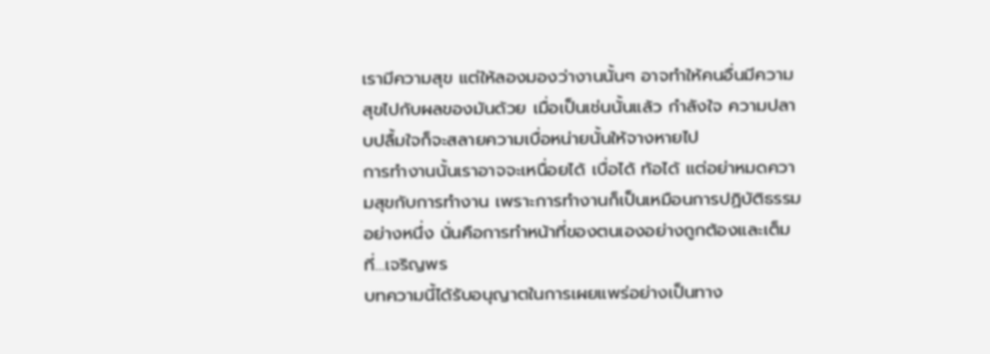เรามีความสุข แต่ให้ลองมองว่างานนั้นๆ อาจทำให้คนอื่นมีความสุขไปกับผลของมันด้วย เมื่อเป็นเช่นนั้นแล้ว กำลังใจ ความปลาบปลื้มใจก็จะสลายความเบื่อหน่ายนั้นให้จางหายไป
การทำงานนั้นเราอาจจะเหนื่อยได้ เบื่อได้ ท้อได้ แต่อย่าหมดความสุขกับการทำงาน เพราะการทำงานก็เป็นเหมือนการปฏิบัติธรรมอย่างหนึ่ง นั่นคือการทำหน้าที่ของตนเองอย่างถูกต้องและเต็มที่…เจริญพร
บทความนี้ได้รับอนุญาตในการเผยแพร่อย่างเป็นทาง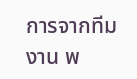การจากทีมงาน พ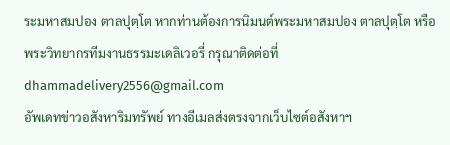ระมหาสมปอง ตาลปุตฺโต หากท่านต้องการนิมนต์พระมหาสมปอง ตาลปุตฺโต หรือพระวิทยากรทีมงานธรรมะเดลิเวอรี่ กรุณาติดต่อที่ dhammadelivery2556@gmail.com
อัพเดทข่าวอสังหาริมทรัพย์ ทางอีเมลส่งตรงจากเว็บไซต์อสังหาฯ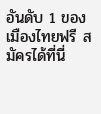อันดับ 1 ของเมืองไทยฟรี สมัครได้ที่นี่